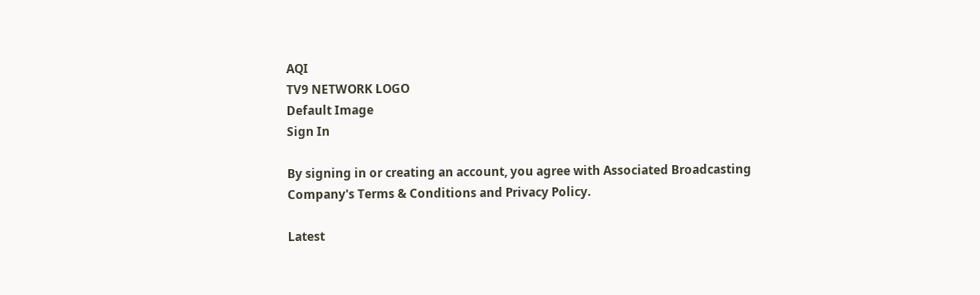AQI
TV9 NETWORK LOGO
Default Image
Sign In

By signing in or creating an account, you agree with Associated Broadcasting Company's Terms & Conditions and Privacy Policy.

Latest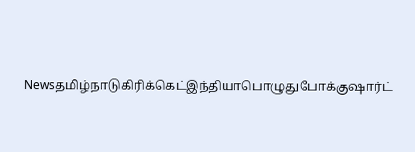Newsதமிழ்நாடுகிரிக்கெட்இந்தியாபொழுதுபோக்குஷார்ட்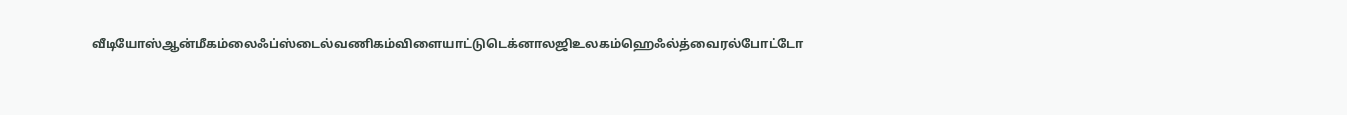வீடியோஸ்ஆன்மீகம்லைஃப்ஸ்டைல்வணிகம்விளையாட்டுடெக்னாலஜிஉலகம்ஹெஃல்த்வைரல்போட்டோ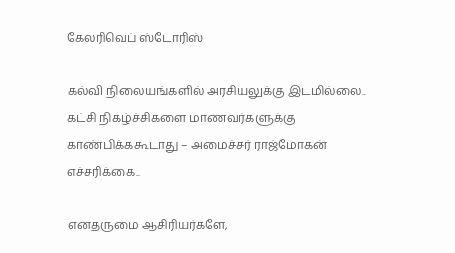கேலரிவெப் ஸ்டோரிஸ்

கல்வி நிலையங்களில் அரசியலுக்கு இடமில்லை.. கட்சி நிகழ்ச்சிகளை மாணவர்களுக்கு காண்பிக்ககூடாது – அமைச்சர் ராஜ்மோகன் எச்சரிக்கை..

எனதருமை ஆசிரியர்களே,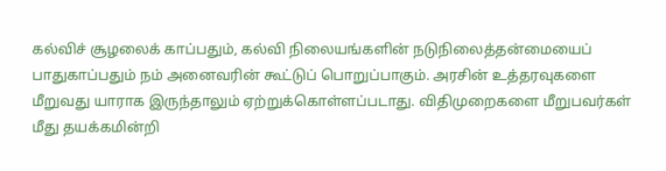கல்விச் சூழலைக் காப்பதும், கல்வி நிலையங்களின் நடுநிலைத்தன்மையைப் பாதுகாப்பதும் நம் அனைவரின் கூட்டுப் பொறுப்பாகும். அரசின் உத்தரவுகளை மீறுவது யாராக இருந்தாலும் ஏற்றுக்கொள்ளப்படாது. விதிமுறைகளை மீறுபவர்கள் மீது தயக்கமின்றி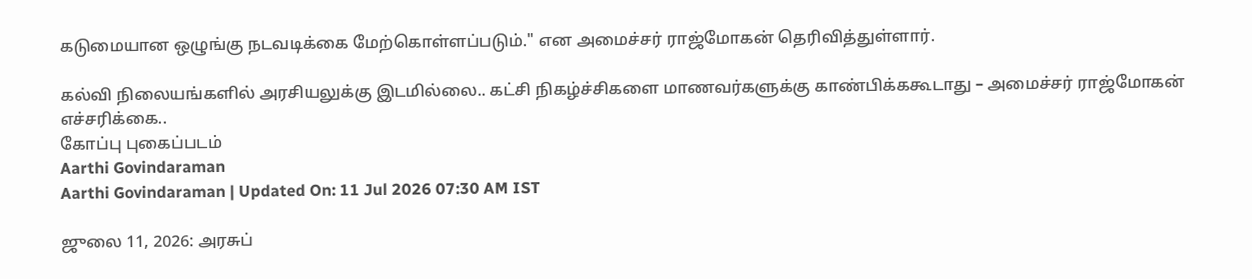கடுமையான ஒழுங்கு நடவடிக்கை மேற்கொள்ளப்படும்." என அமைச்சர் ராஜ்மோகன் தெரிவித்துள்ளார்.

கல்வி நிலையங்களில் அரசியலுக்கு இடமில்லை.. கட்சி நிகழ்ச்சிகளை மாணவர்களுக்கு காண்பிக்ககூடாது – அமைச்சர் ராஜ்மோகன் எச்சரிக்கை..
கோப்பு புகைப்படம்
Aarthi Govindaraman
Aarthi Govindaraman | Updated On: 11 Jul 2026 07:30 AM IST

ஜுலை 11, 2026: அரசுப்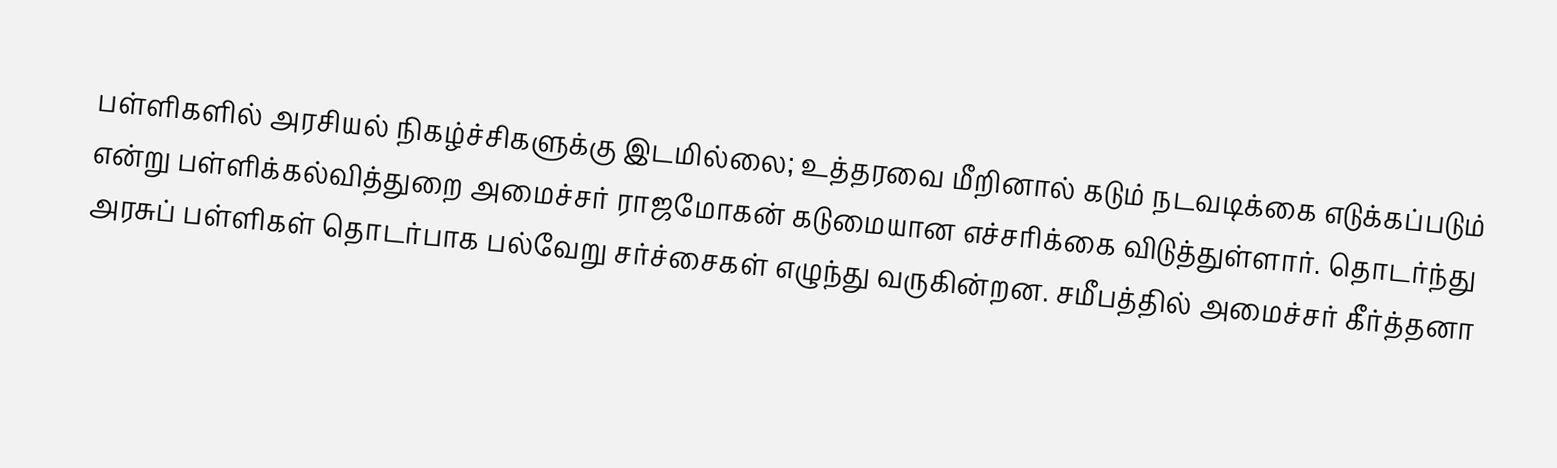பள்ளிகளில் அரசியல் நிகழ்ச்சிகளுக்கு இடமில்லை; உத்தரவை மீறினால் கடும் நடவடிக்கை எடுக்கப்படும் என்று பள்ளிக்கல்வித்துறை அமைச்சர் ராஜமோகன் கடுமையான எச்சரிக்கை விடுத்துள்ளார். தொடர்ந்து அரசுப் பள்ளிகள் தொடர்பாக பல்வேறு சர்ச்சைகள் எழுந்து வருகின்றன. சமீபத்தில் அமைச்சர் கீர்த்தனா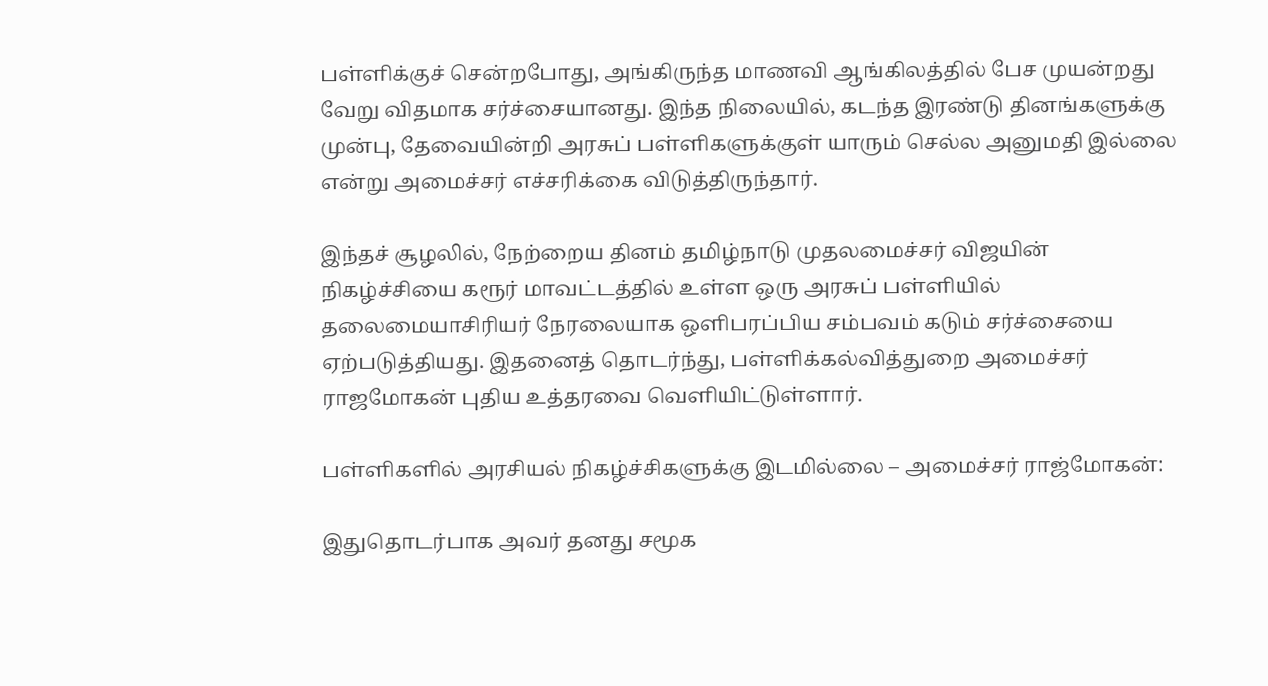பள்ளிக்குச் சென்றபோது, அங்கிருந்த மாணவி ஆங்கிலத்தில் பேச முயன்றது வேறு விதமாக சர்ச்சையானது. இந்த நிலையில், கடந்த இரண்டு தினங்களுக்கு முன்பு, தேவையின்றி அரசுப் பள்ளிகளுக்குள் யாரும் செல்ல அனுமதி இல்லை என்று அமைச்சர் எச்சரிக்கை விடுத்திருந்தார்.

இந்தச் சூழலில், நேற்றைய தினம் தமிழ்நாடு முதலமைச்சர் விஜயின் நிகழ்ச்சியை கரூர் மாவட்டத்தில் உள்ள ஒரு அரசுப் பள்ளியில் தலைமையாசிரியர் நேரலையாக ஒளிபரப்பிய சம்பவம் கடும் சர்ச்சையை ஏற்படுத்தியது. இதனைத் தொடர்ந்து, பள்ளிக்கல்வித்துறை அமைச்சர் ராஜமோகன் புதிய உத்தரவை வெளியிட்டுள்ளார்.

பள்ளிகளில் அரசியல் நிகழ்ச்சிகளுக்கு இடமில்லை – அமைச்சர் ராஜ்மோகன்:

இதுதொடர்பாக அவர் தனது சமூக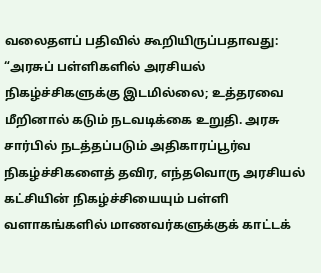வலைதளப் பதிவில் கூறியிருப்பதாவது: “அரசுப் பள்ளிகளில் அரசியல் நிகழ்ச்சிகளுக்கு இடமில்லை; உத்தரவை மீறினால் கடும் நடவடிக்கை உறுதி. அரசு சார்பில் நடத்தப்படும் அதிகாரப்பூர்வ நிகழ்ச்சிகளைத் தவிர, எந்தவொரு அரசியல் கட்சியின் நிகழ்ச்சியையும் பள்ளி வளாகங்களில் மாணவர்களுக்குக் காட்டக்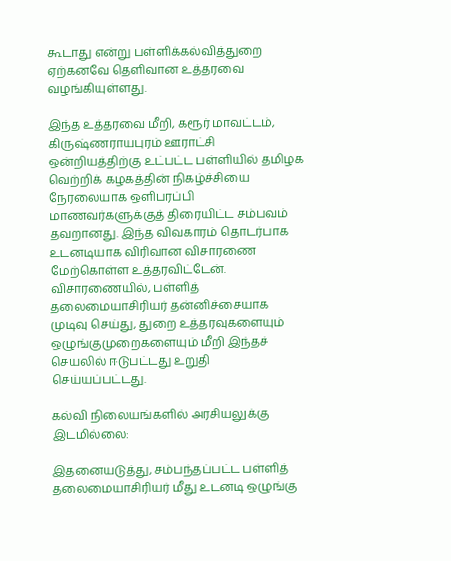கூடாது என்று பள்ளிக்கல்வித்துறை ஏற்கனவே தெளிவான உத்தரவை வழங்கியுள்ளது.

இந்த உத்தரவை மீறி, கரூர் மாவட்டம், கிருஷ்ணராயபுரம் ஊராட்சி ஒன்றியத்திற்கு உட்பட்ட பள்ளியில் தமிழக வெற்றிக் கழகத்தின் நிகழ்ச்சியை நேரலையாக ஒளிபரப்பி மாணவர்களுக்குத் திரையிட்ட சம்பவம் தவறானது. இந்த விவகாரம் தொடர்பாக உடனடியாக விரிவான விசாரணை மேற்கொள்ள உத்தரவிட்டேன். விசாரணையில், பள்ளித் தலைமையாசிரியர் தன்னிச்சையாக முடிவு செய்து, துறை உத்தரவுகளையும் ஒழுங்குமுறைகளையும் மீறி இந்தச் செயலில் ஈடுபட்டது உறுதி செய்யப்பட்டது.

கல்வி நிலையங்களில் அரசியலுக்கு இடமில்லை:

இதனையடுத்து, சம்பந்தப்பட்ட பள்ளித் தலைமையாசிரியர் மீது உடனடி ஒழுங்கு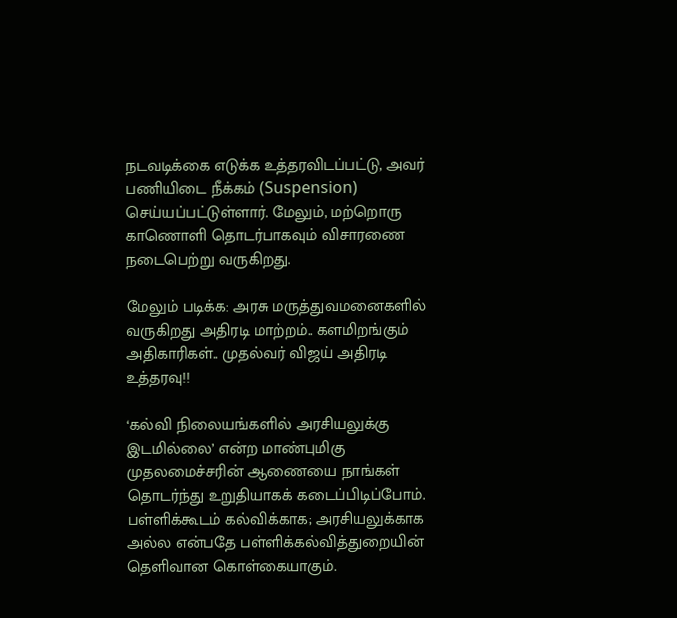நடவடிக்கை எடுக்க உத்தரவிடப்பட்டு, அவர் பணியிடை நீக்கம் (Suspension) செய்யப்பட்டுள்ளார். மேலும், மற்றொரு காணொளி தொடர்பாகவும் விசாரணை நடைபெற்று வருகிறது.

மேலும் படிக்க: அரசு மருத்துவமனைகளில் வருகிறது அதிரடி மாற்றம்.. களமிறங்கும் அதிகாரிகள்.. முதல்வர் விஜய் அதிரடி உத்தரவு!!

‘கல்வி நிலையங்களில் அரசியலுக்கு இடமில்லை’ என்ற மாண்புமிகு முதலமைச்சரின் ஆணையை நாங்கள் தொடர்ந்து உறுதியாகக் கடைப்பிடிப்போம். பள்ளிக்கூடம் கல்விக்காக; அரசியலுக்காக அல்ல என்பதே பள்ளிக்கல்வித்துறையின் தெளிவான கொள்கையாகும்.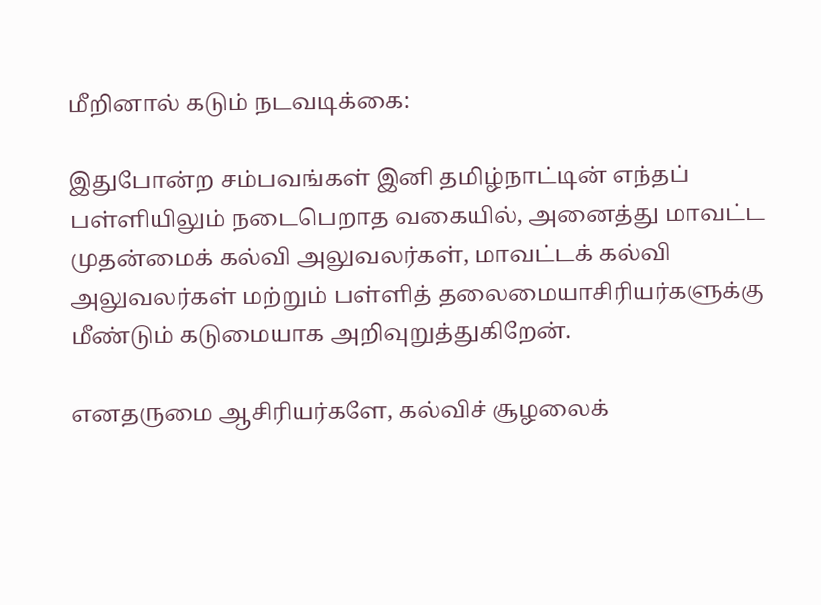மீறினால் கடும் நடவடிக்கை:

இதுபோன்ற சம்பவங்கள் இனி தமிழ்நாட்டின் எந்தப் பள்ளியிலும் நடைபெறாத வகையில், அனைத்து மாவட்ட முதன்மைக் கல்வி அலுவலர்கள், மாவட்டக் கல்வி அலுவலர்கள் மற்றும் பள்ளித் தலைமையாசிரியர்களுக்கு மீண்டும் கடுமையாக அறிவுறுத்துகிறேன்.

எனதருமை ஆசிரியர்களே, கல்விச் சூழலைக்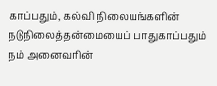காப்பதும், கல்வி நிலையங்களின் நடுநிலைத்தன்மையைப் பாதுகாப்பதும் நம் அனைவரின்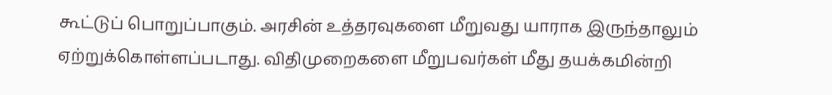கூட்டுப் பொறுப்பாகும். அரசின் உத்தரவுகளை மீறுவது யாராக இருந்தாலும் ஏற்றுக்கொள்ளப்படாது. விதிமுறைகளை மீறுபவர்கள் மீது தயக்கமின்றி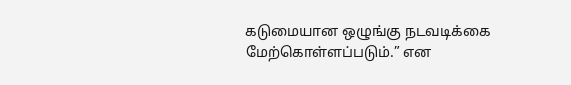கடுமையான ஒழுங்கு நடவடிக்கை மேற்கொள்ளப்படும்.” என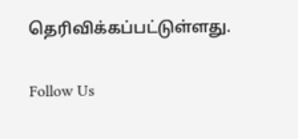தெரிவிக்கப்பட்டுள்ளது.

Follow Us